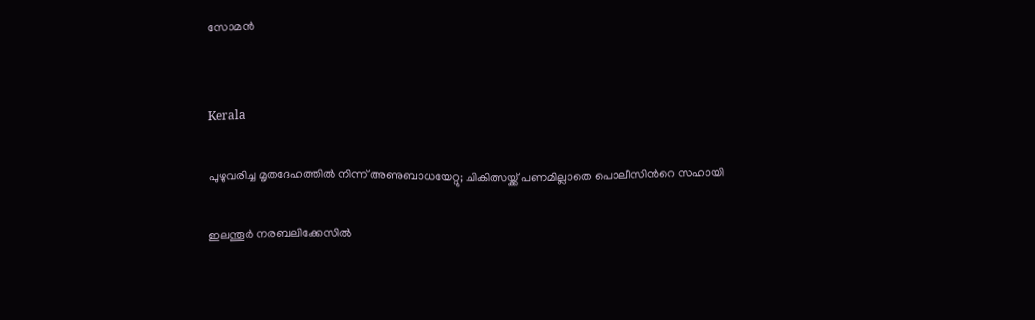സോമൻ


Kerala

പുഴുവരിച്ച മൃതദേഹത്തിൽ നിന്ന് അണുബാധയേറ്റു; ചികിത്സയ്ക്ക് പണമില്ലാതെ പൊലീസിന്‍റെ സഹായി

ഇലന്തൂർ നരബലിക്കേസിൽ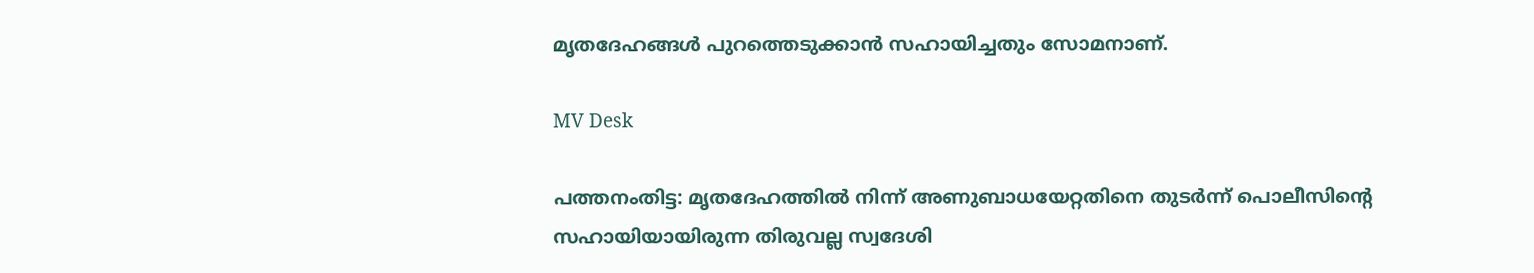മൃതദേഹങ്ങൾ പുറത്തെടുക്കാൻ സഹായിച്ചതും സോമനാണ്.

MV Desk

പത്തനംതിട്ട: മൃതദേഹത്തിൽ നിന്ന് അണുബാധയേറ്റതിനെ തുടർന്ന് പൊലീസിന്‍റെ സഹായിയായിരുന്ന തിരുവല്ല സ്വദേശി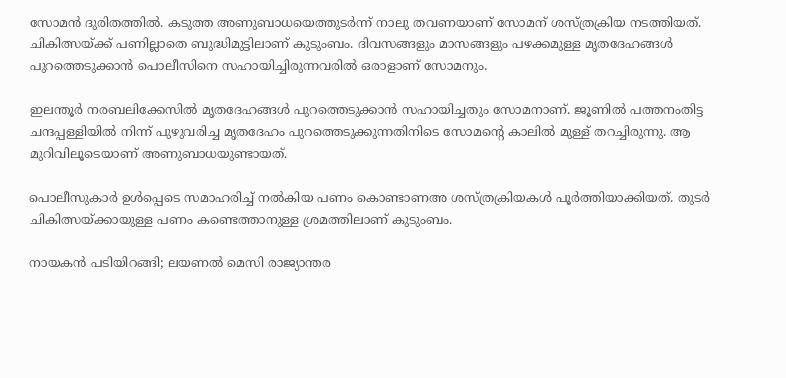സോമൻ ദുരിതത്തിൽ. കടുത്ത അണുബാധയെത്തുടർന്ന് നാലു തവണയാണ് സോമന് ശസ്ത്രക്രിയ നടത്തിയത്. ചികിത്സയ്ക്ക് പണില്ലാതെ ബുദ്ധിമുട്ടിലാണ് കുടുംബം. ദിവസങ്ങളും മാസങ്ങളും പഴക്കമുള്ള മൃതദേഹങ്ങൾ പുറത്തെടുക്കാൻ പൊലീസിനെ സഹായിച്ചിരുന്നവരിൽ ഒരാളാണ് സോമനും.

ഇലന്തൂർ നരബലിക്കേസിൽ മൃതദേഹങ്ങൾ പുറത്തെടുക്കാൻ സഹായിച്ചതും സോമനാണ്. ജൂണിൽ പത്തനംതിട്ട ചന്ദപ്പള്ളിയിൽ നിന്ന് പുഴുവരിച്ച മൃതദേഹം പുറത്തെടുക്കുന്നതിനിടെ സോമന്‍റെ കാലിൽ മുള്ള് തറച്ചിരുന്നു. ആ മുറിവിലൂടെയാണ് അണുബാധയുണ്ടായത്.

പൊലീസുകാർ ഉൾപ്പെടെ സമാഹരിച്ച് നൽകിയ പണം കൊണ്ടാണഅ ശസ്ത്രക്രിയകൾ പൂർത്തിയാക്കിയത്. തുടർ ചികിത്സയ്ക്കായുള്ള പണം കണ്ടെത്താനുള്ള ശ്രമത്തിലാണ് കുടുംബം.

നായകൻ പടിയിറങ്ങി; ലയണൽ മെസി രാജ്യാന്തര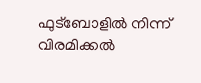ഫുട്ബോളിൽ നിന്ന് വിരമിക്കൽ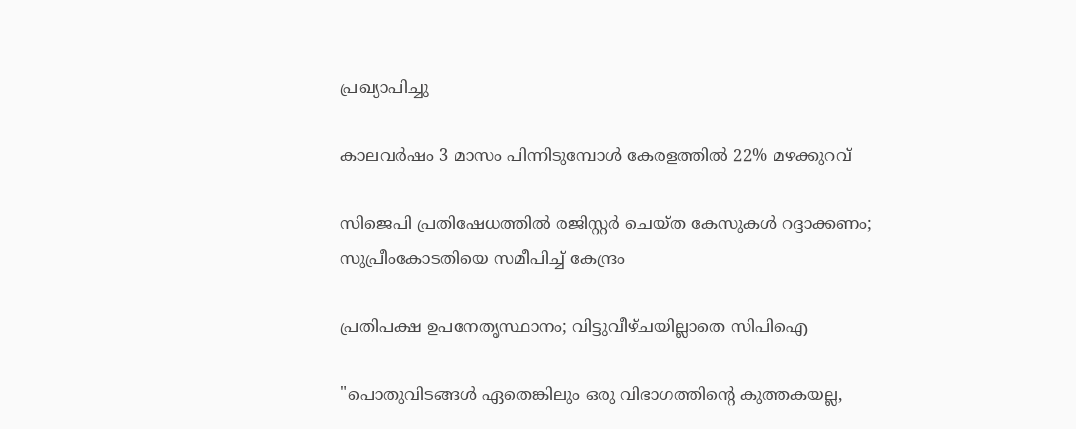പ്രഖ്യാപിച്ചു

കാലവർഷം 3 മാസം പിന്നിടുമ്പോൾ‌ കേരളത്തിൽ 22% മഴക്കുറവ്

സിജെപി പ്രതിഷേധത്തില്‍ രജിസ്റ്റര്‍ ചെയ്ത കേസുകള്‍ റദ്ദാക്കണം; സുപ്രീംകോടതിയെ സമീപിച്ച് കേന്ദ്രം

പ്രതിപക്ഷ ഉപനേതൃസ്ഥാനം; വിട്ടുവീഴ്ചയില്ലാതെ സിപിഐ

"പൊതുവിടങ്ങൾ ഏതെങ്കിലും ഒരു വിഭാഗത്തിന്‍റെ കുത്തകയല്ല,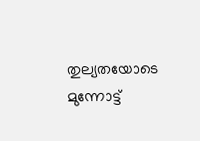തുല്യതയോടെ മുന്നോട്ട്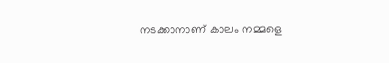നടക്കാനാണ് കാലം നമ്മളെ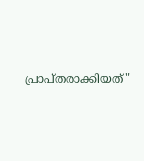പ്രാപ്തരാക്കിയത്"